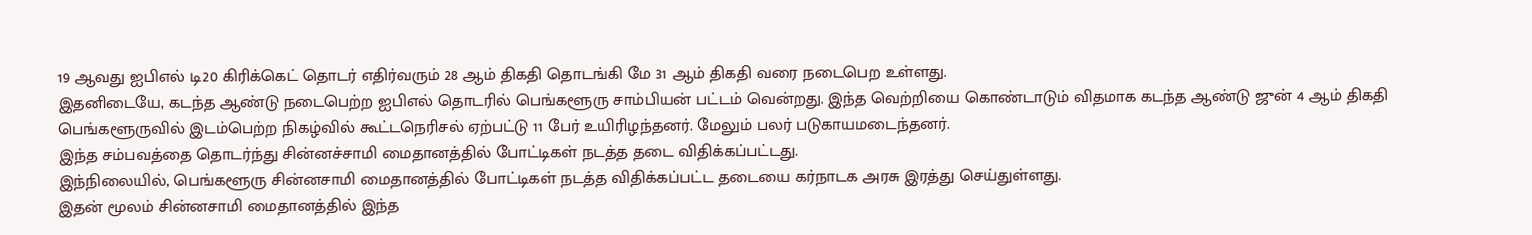19 ஆவது ஐபிஎல் டி20 கிரிக்கெட் தொடர் எதிர்வரும் 28 ஆம் திகதி தொடங்கி மே 31 ஆம் திகதி வரை நடைபெற உள்ளது.
இதனிடையே, கடந்த ஆண்டு நடைபெற்ற ஐபிஎல் தொடரில் பெங்களூரு சாம்பியன் பட்டம் வென்றது. இந்த வெற்றியை கொண்டாடும் விதமாக கடந்த ஆண்டு ஜுன் 4 ஆம் திகதி பெங்களூருவில் இடம்பெற்ற நிகழ்வில் கூட்டநெரிசல் ஏற்பட்டு 11 பேர் உயிரிழந்தனர். மேலும் பலர் படுகாயமடைந்தனர்.
இந்த சம்பவத்தை தொடர்ந்து சின்னச்சாமி மைதானத்தில் போட்டிகள் நடத்த தடை விதிக்கப்பட்டது.
இந்நிலையில், பெங்களூரு சின்னசாமி மைதானத்தில் போட்டிகள் நடத்த விதிக்கப்பட்ட தடையை கர்நாடக அரசு இரத்து செய்துள்ளது.
இதன் மூலம் சின்னசாமி மைதானத்தில் இந்த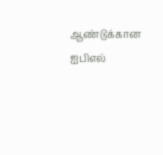ஆண்டுக்கான ஐபிஎல்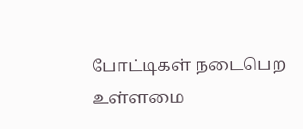போட்டிகள் நடைபெற உள்ளமை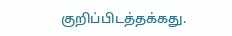குறிப்பிடத்தக்கது.